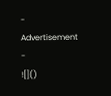- Advertisement -
![]()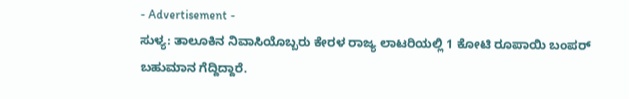- Advertisement -
ಸುಳ್ಯ: ತಾಲೂಕಿನ ನಿವಾಸಿಯೊಬ್ಬರು ಕೇರಳ ರಾಜ್ಯ ಲಾಟರಿಯಲ್ಲಿ 1 ಕೋಟಿ ರೂಪಾಯಿ ಬಂಪರ್ ಬಹುಮಾನ ಗೆದ್ದಿದ್ದಾರೆ.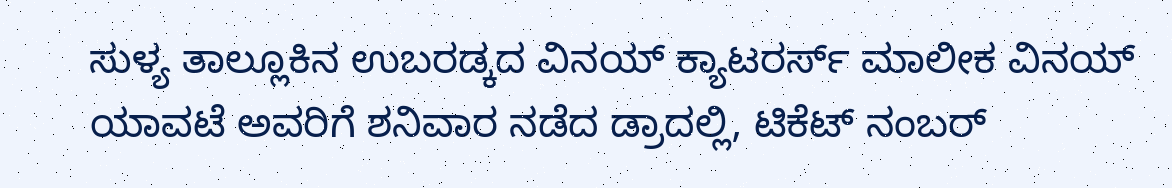ಸುಳ್ಯ ತಾಲ್ಲೂಕಿನ ಉಬರಡ್ಕದ ವಿನಯ್ ಕ್ಯಾಟರರ್ಸ್ ಮಾಲೀಕ ವಿನಯ್ ಯಾವಟೆ ಅವರಿಗೆ ಶನಿವಾರ ನಡೆದ ಡ್ರಾದಲ್ಲಿ, ಟಿಕೆಟ್ ನಂಬರ್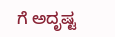ಗೆ ಅದೃಷ್ಟ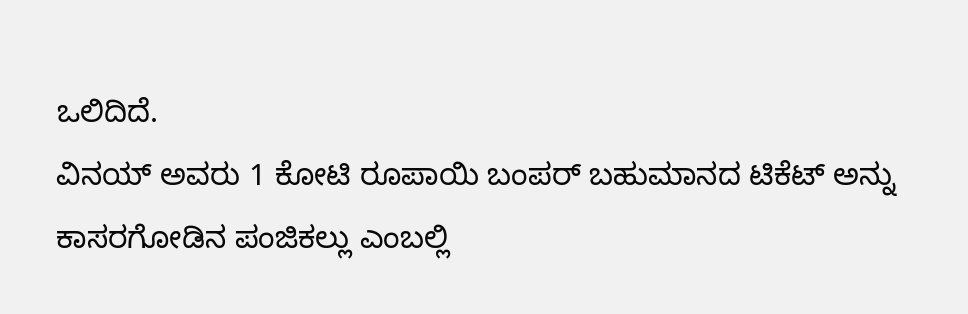ಒಲಿದಿದೆ.
ವಿನಯ್ ಅವರು 1 ಕೋಟಿ ರೂಪಾಯಿ ಬಂಪರ್ ಬಹುಮಾನದ ಟಿಕೆಟ್ ಅನ್ನು ಕಾಸರಗೋಡಿನ ಪಂಜಿಕಲ್ಲು ಎಂಬಲ್ಲಿ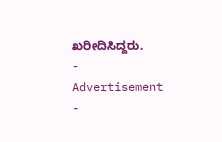ಖರೀದಿಸಿದ್ದರು.
- Advertisement -